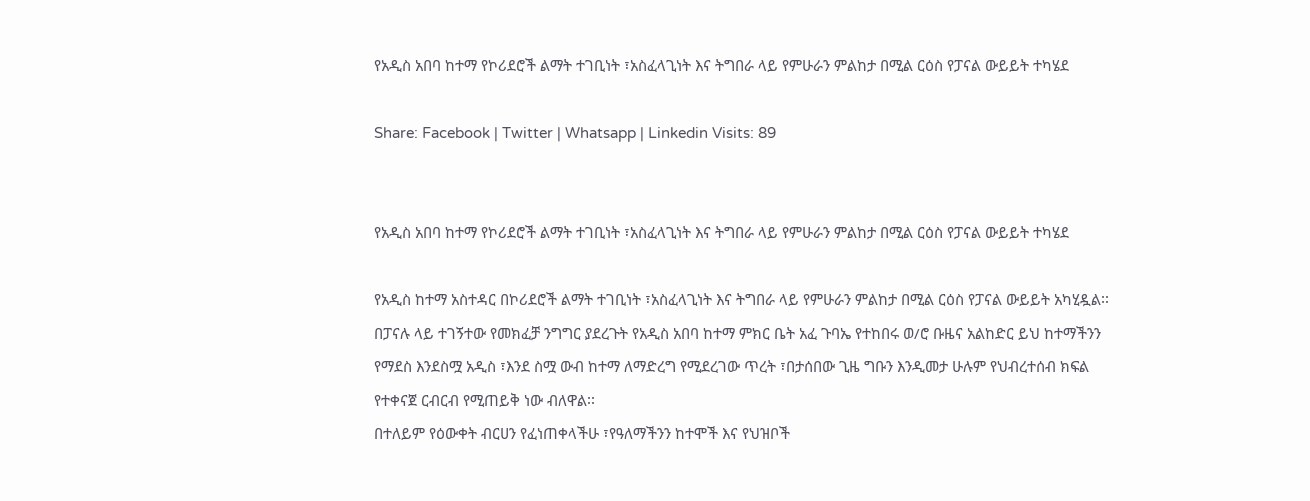የአዲስ አበባ ከተማ የኮሪደሮች ልማት ተገቢነት ፣አስፈላጊነት እና ትግበራ ላይ የምሁራን ምልከታ በሚል ርዕስ የፓናል ውይይት ተካሄደ

Share: Facebook | Twitter | Whatsapp | Linkedin Visits: 89


የአዲስ አበባ ከተማ የኮሪደሮች ልማት ተገቢነት ፣አስፈላጊነት እና ትግበራ ላይ የምሁራን ምልከታ በሚል ርዕስ የፓናል ውይይት ተካሄደ

የአዲስ ከተማ አስተዳር በኮሪደሮች ልማት ተገቢነት ፣አስፈላጊነት እና ትግበራ ላይ የምሁራን ምልከታ በሚል ርዕስ የፓናል ውይይት አካሂዷል፡፡
በፓናሉ ላይ ተገኝተው የመክፈቻ ንግግር ያደረጉት የአዲስ አበባ ከተማ ምክር ቤት አፈ ጉባኤ የተከበሩ ወ/ሮ ቡዜና አልከድር ይህ ከተማችንን የማደስ እንደስሟ አዲስ ፣እንደ ስሟ ውብ ከተማ ለማድረግ የሚደረገው ጥረት ፣በታሰበው ጊዜ ግቡን እንዲመታ ሁሉም የህብረተሰብ ክፍል የተቀናጀ ርብርብ የሚጠይቅ ነው ብለዋል፡፡
በተለይም የዕውቀት ብርሀን የፈነጠቀላችሁ ፣የዓለማችንን ከተሞች እና የህዝቦች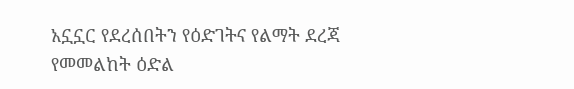አኗኗር የደረሰበትን የዕድገትና የልማት ደረጃ የመመልከት ዕድል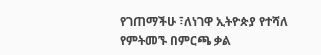የገጠማችሁ ፣ለነገዋ ኢትዮጵያ የተሻለ የምትመኙ በምርጫ ቃል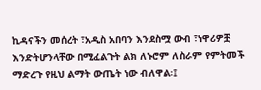ኪዳናችን መሰረት ፣አዲስ አበባን እንደስሟ ውብ ፣ነዋሪዎቿ እንድትሆንላቸው በሚፈልጉት ልክ ለኑሮም ለስራም የምትመች ማድረጉ የዚህ ልማት ውጤት ነው ብለዋል፡፤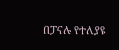በፓናሉ የተለያዩ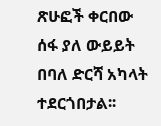ጽሁፎች ቀርበው ሰፋ ያለ ውይይት በባለ ድርሻ አካላት ተደርጎበታል፡፡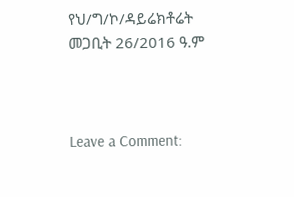የህ/ግ/ኮ/ዳይሬክቶሬት
መጋቢት 26/2016 ዓ.ም



Leave a Comment: